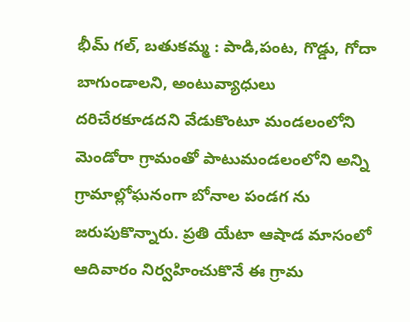భీమ్ గల్, బతుకమ్మ : పాడి,పంట, గొడ్డు, గోదా బాగుండాలని, అంటువ్యాధులు దరిచేరకూడదని వేడుకొంటూ మండలంలోని మెండోరా గ్రామంతో పాటుమండలంలోని అన్ని గ్రామాల్లోఘనంగా బోనాల పండగ ను జరుపుకొన్నారు. ప్రతి యేటా ఆషాడ మాసంలో ఆదివారం నిర్వహించుకొనే ఈ గ్రామ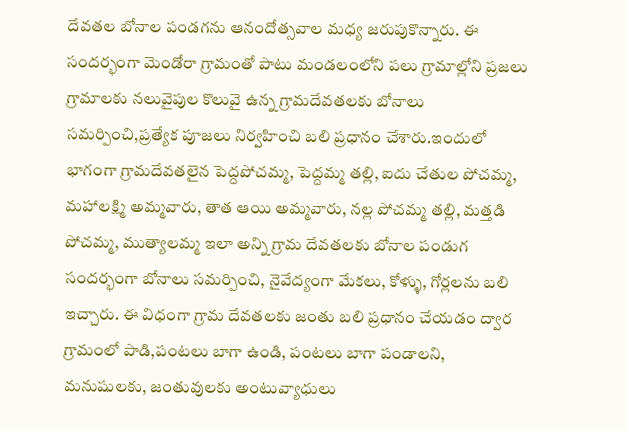దేవతల బోనాల పండగను ఆనందోత్సవాల మధ్య జరుపుకొన్నారు. ఈ సందర్భంగా మెండోరా గ్రామంతో పాటు మండలంలోని పలు గ్రామాల్లోని ప్రజలు గ్రామాలకు నలువైపుల కొలువై ఉన్న గ్రామదేవతలకు బోనాలు సమర్పించి,ప్రత్యేక పూజలు నిర్వహించి బలి ప్రధానం చేశారు.ఇందులో భాగంగా గ్రామదేవతలైన పెద్దపోచమ్మ, పెద్దమ్మ తల్లి, ఐదు చేతుల పోచమ్మ, మహాలక్ష్మి అమ్మవారు, తాత ఆయి అమ్మవారు, నల్ల పోచమ్మ తల్లి, మత్తడి పోచమ్మ, ముత్యాలమ్మ ఇలా అన్ని గ్రామ దేవతలకు బోనాల పండుగ సందర్భంగా బోనాలు సమర్పించి, నైవేద్యంగా మేకలు, కోళ్ళు, గోర్లలను బలి ఇచ్చారు. ఈ విధంగా గ్రామ దేవతలకు జంతు బలి ప్రధానం చేయడం ద్వార గ్రామంలో పాడి,పంటలు బాగా ఉండి, పంటలు బాగా పండాలని, మనుషులకు, జంతువులకు అంటువ్యాధులు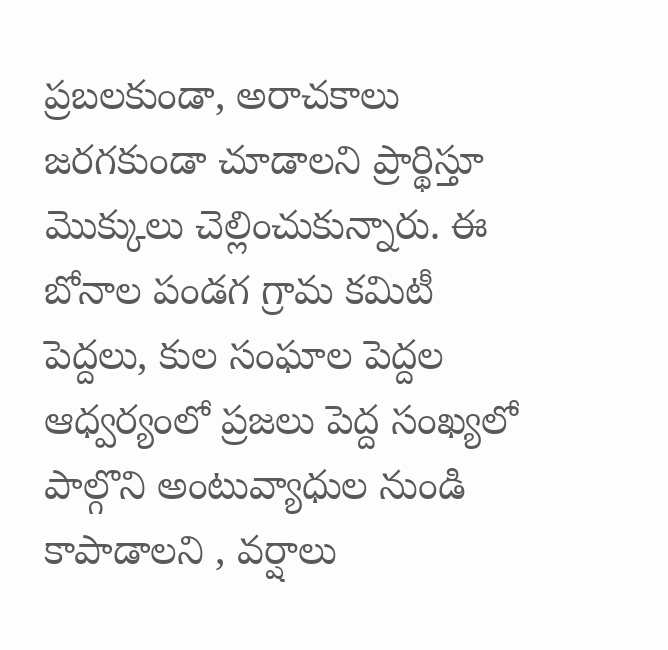ప్రబలకుండా, అరాచకాలు జరగకుండా చూడాలని ప్రార్థిస్తూ మొక్కులు చెల్లించుకున్నారు. ఈ బోనాల పండగ గ్రామ కమిటీ పెద్దలు, కుల సంఘాల పెద్దల ఆధ్వర్యంలో ప్రజలు పెద్ద సంఖ్యలో పాల్గొని అంటువ్యాధుల నుండి కాపాడాలని , వర్షాలు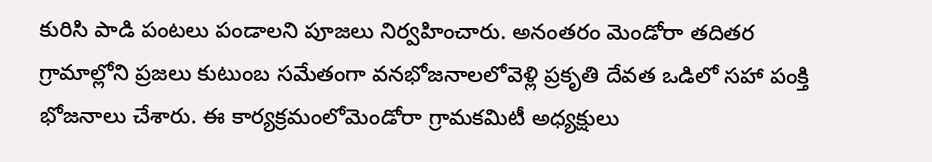కురిసి పాడి పంటలు పండాలని పూజలు నిర్వహించారు. అనంతరం మెండోరా తదితర గ్రామాల్లోని ప్రజలు కుటుంబ సమేతంగా వనభోజనాలలోవెళ్లి ప్రకృతి దేవత ఒడిలో సహా పంక్తి భోజనాలు చేశారు. ఈ కార్యక్రమంలోమెండోరా గ్రామకమిటీ అధ్యక్షులు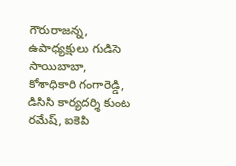గౌరురాజన్న, ఉపాధ్యక్షులు గుడిసె సాయిబాబా, కోశాధికారి గంగారెడ్డి, డిసిసి కార్యదర్శి కుంట రమేష్, ఐకెపి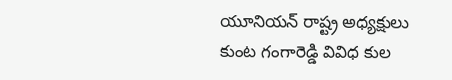యూనియన్ రాష్ట్ర అధ్యక్షులు కుంట గంగారెడ్డి వివిధ కుల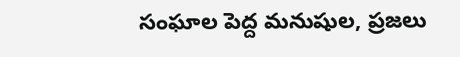సంఘాల పెద్ద మనుషుల, ప్రజలు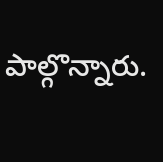పాల్గొన్నారు.